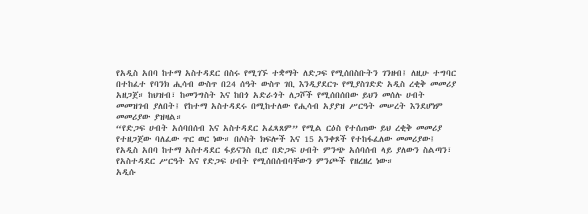የአዲስ አበባ ከተማ አስተዳደር በስሩ የሚገኙ ተቋማት ለድጋፍ የሚሰበስቡትን ገንዘብ፤ ለዚሁ ተግባር በተከፈተ የባንክ ሒሳብ ውስጥ በ24 ሰዓት ውስጥ ገቢ እንዲያደርጉ የሚያስገድድ አዲስ ረቂቅ መመሪያ አዘጋጀ። ከህዝብ፣ ከመንግስት እና ከበጎ አድራጎት ለጋሾች የሚሰበሰበው ይህን መሰሉ ሀብት መመዝገብ ያለበት፤ የከተማ አስተዳደሩ በሚከተለው የሒሳብ አያያዝ ሥርዓት መሠረት እንደሆነም መመሪያው ያዝዛል።
“የድጋፍ ሀብት አሰባበሰብ እና አስተዳደር አፈጻጸም” የሚል ርዕስ የተሰጠው ይህ ረቂቅ መመሪያ የተዘጋጀው ባለፈው ጥር ወር ነው። በሶስት ክፍሎች እና 15 አንቀጾች የተከፋፈለው መመሪያው፤ የአዲስ አበባ ከተማ አስተዳደር ፋይናንስ ቢሮ በድጋፍ ሀብት ምንጭ አሰባሰብ ላይ ያለውን ስልጣን፣ የአስተዳደር ሥርዓት እና የድጋፍ ሀብት የሚሰበሰብባቸውን ምንጮች የዘረዘረ ነው።
አዲሱ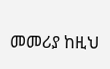መመሪያ ከዚህ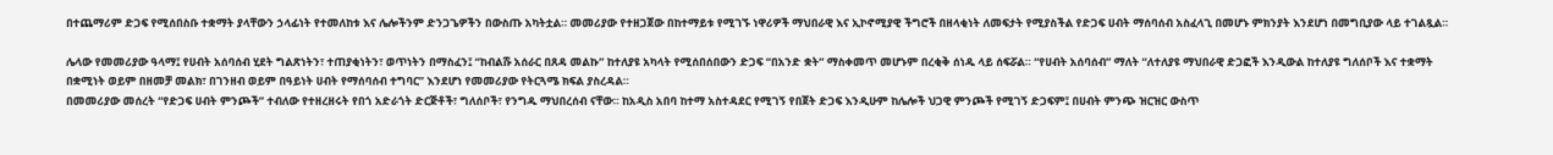በተጨማሪም ድጋፍ የሚሰበስቡ ተቋማት ያላቸውን ኃላፊነት የተመለከቱ እና ሌሎችንም ድንጋጌዎችን በውስጡ አካትቷል። መመሪያው የተዘጋጀው በከተማይቱ የሚገኙ ነዋሪዎች ማህበራዊ እና ኢኮኖሚያዊ ችግሮች በዘላቂነት ለመፍታት የሚያስችል የድጋፍ ሀብት ማሰባሰብ አስፈላጊ በመሆኑ ምክንያት እንደሆነ በመግቢያው ላይ ተገልጿል።

ሌላው የመመሪያው ዓላማ፤ የሀብት አሰባሰብ ሂደት ግልጽነትን፣ ተጠያቂነትን፣ ወጥነትን በማስፈን፤ “ከብልሹ አሰራር በጸዳ መልኩ” ከተለያዩ አካላት የሚሰበሰበውን ድጋፍ “በአንድ ቋት” ማስቀመጥ መሆኑም በረቂቅ ሰነዱ ላይ ሰፍሯል። “የሀብት አሰባሰብ” ማለት “ለተለያዩ ማህበራዊ ድጋፎች እንዲውል ከተለያዩ ግለሰቦች እና ተቋማት በቋሚነት ወይም በዘመቻ መልክ፣ በገንዘብ ወይም በዓይነት ሀብት የማሰባሰብ ተግባር” እንደሆነ የመመሪያው የትርጓሜ ክፍል ያስረዳል።
በመመሪያው መሰረት “የድጋፍ ሀብት ምንጮች” ተብለው የተዘረዘሩት የበጎ አድራጎት ድርጅቶች፣ ግለሰቦች፣ የንግዱ ማህበረሰብ ናቸው። ከአዲስ አበባ ከተማ አስተዳደር የሚገኝ የበጀት ድጋፍ እንዲሁም ከሌሎች ህጋዊ ምንጮች የሚገኝ ድጋፍም፤ በሀብት ምንጭ ዝርዝር ውስጥ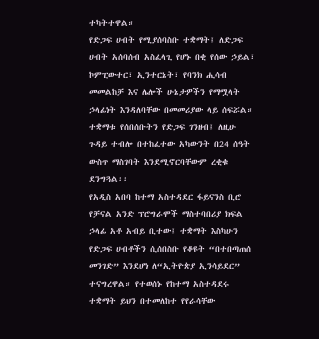ተካትተዋል።
የድጋፍ ሀብት የሚያሰባስቡ ተቋማት፤ ለድጋፍ ሀብት አሰባሰብ አስፈላጊ የሆኑ በቂ የሰው ኃይል፣ ኮምፒውተር፣ ኢንተርኔት፣ የባንክ ሒሳብ መመልከቻ እና ሌሎች ሁኔታዎችን የማሟላት ኃላፊነት እንዳለባቸው በመመሪያው ላይ ሰፍሯል። ተቋማቱ የሰበሰቡትን የድጋፍ ገንዘብ፤ ለዚሁ ጉዳይ ተብሎ በተከፈተው አካውንት በ24 ሰዓት ውስጥ ማስገባት እንደሚኖርባቸውም ረቂቁ ደንግጓል፡፡
የአዲስ አበባ ከተማ አስተዳደር ፋይናንስ ቢሮ የቻናል አንድ ፕሮግራሞች ማስተባበሪያ ክፍል ኃላፊ አቶ አብይ ቢተው፤ ተቋማት እስካሁን የድጋፍ ሀብቶችን ሲሰበስቡ የቆዩት “በተበጣጠሰ መንገድ” እንደሆነ ለ“ኢትዮጵያ ኢንሳይደር” ተናግረዋል። የተወሰኑ የከተማ አስተዳደሩ ተቋማት ይህን በተመለከተ የየራሳቸው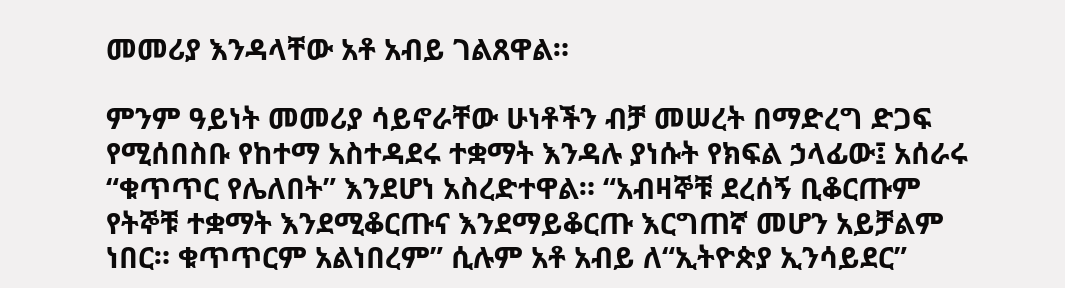መመሪያ እንዳላቸው አቶ አብይ ገልጸዋል።

ምንም ዓይነት መመሪያ ሳይኖራቸው ሁነቶችን ብቻ መሠረት በማድረግ ድጋፍ የሚሰበስቡ የከተማ አስተዳደሩ ተቋማት እንዳሉ ያነሱት የክፍል ኃላፊው፤ አሰራሩ “ቁጥጥር የሌለበት” እንደሆነ አስረድተዋል። “አብዛኞቹ ደረሰኝ ቢቆርጡም የትኞቹ ተቋማት እንደሚቆርጡና እንደማይቆርጡ እርግጠኛ መሆን አይቻልም ነበር። ቁጥጥርም አልነበረም” ሲሉም አቶ አብይ ለ“ኢትዮጵያ ኢንሳይደር”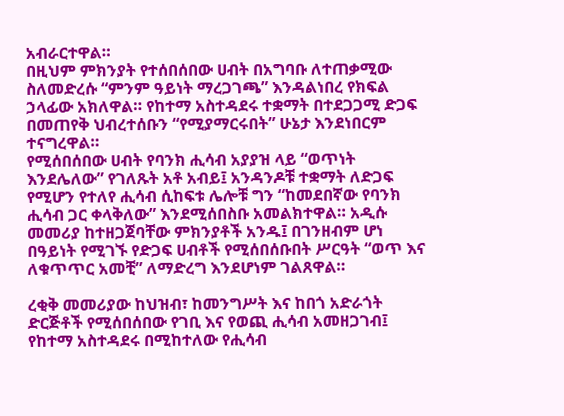አብራርተዋል።
በዚህም ምክንያት የተሰበሰበው ሀብት በአግባቡ ለተጠቃሚው ስለመድረሱ “ምንም ዓይነት ማረጋገጫ” እንዳልነበረ የክፍል ኃላፊው አክለዋል። የከተማ አስተዳደሩ ተቋማት በተደጋጋሚ ድጋፍ በመጠየቅ ህብረተሰቡን “የሚያማርሩበት” ሁኔታ እንደነበርም ተናግረዋል።
የሚሰበሰበው ሀብት የባንክ ሒሳብ አያያዝ ላይ “ወጥነት እንደሌለው” የገለጹት አቶ አብይ፤ አንዳንዶቹ ተቋማት ለድጋፍ የሚሆን የተለየ ሒሳብ ሲከፍቱ ሌሎቹ ግን “ከመደበኛው የባንክ ሒሳብ ጋር ቀላቅለው” እንደሚሰበስቡ አመልክተዋል። አዲሱ መመሪያ ከተዘጋጀባቸው ምክንያቶች አንዱ፤ በገንዘብም ሆነ በዓይነት የሚገኙ የድጋፍ ሀብቶች የሚሰበሰቡበት ሥርዓት “ወጥ እና ለቁጥጥር አመቺ” ለማድረግ እንደሆነም ገልጸዋል።

ረቂቅ መመሪያው ከህዝብ፣ ከመንግሥት እና ከበጎ አድራጎት ድርጅቶች የሚሰበሰበው የገቢ እና የወጪ ሒሳብ አመዘጋገብ፤ የከተማ አስተዳደሩ በሚከተለው የሒሳብ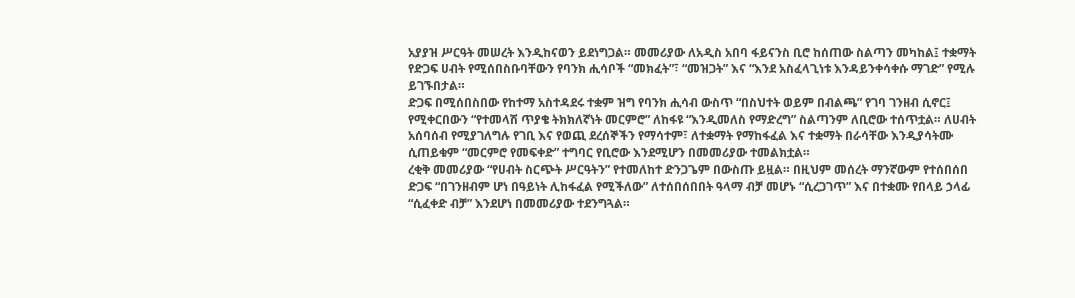አያያዝ ሥርዓት መሠረት እንዲከናወን ይደነግጋል። መመሪያው ለአዲስ አበባ ፋይናንስ ቢሮ ከሰጠው ስልጣን መካከል፤ ተቋማት የድጋፍ ሀብት የሚሰበስቡባቸውን የባንክ ሒሳቦች “መክፈት”፣ “መዝጋት” እና “እንደ አስፈላጊነቱ እንዳይንቀሳቀሱ ማገድ” የሚሉ ይገኙበታል።
ድጋፍ በሚሰበስበው የከተማ አስተዳደሩ ተቋም ዝግ የባንክ ሒሳብ ውስጥ “በስህተት ወይም በብልጫ” የገባ ገንዘብ ሲኖር፤ የሚቀርበውን “የተመላሽ ጥያቄ ትክክለኛነት መርምሮ” ለከፋዩ “እንዲመለስ የማድረግ” ስልጣንም ለቢሮው ተሰጥቷል። ለሀብት አሰባሰብ የሚያገለግሉ የገቢ እና የወጪ ደረሰኞችን የማሳተም፣ ለተቋማት የማከፋፈል እና ተቋማት በራሳቸው እንዲያሳትሙ ሲጠይቁም “መርምሮ የመፍቀድ” ተግባር የቢሮው እንደሚሆን በመመሪያው ተመልክቷል።
ረቂቅ መመሪያው “የሀብት ስርጭት ሥርዓትን” የተመለከተ ድንጋጌም በውስጡ ይዟል። በዚህም መሰረት ማንኛውም የተሰበሰበ ድጋፍ “በገንዘብም ሆነ በዓይነት ሊከፋፈል የሚችለው” ለተሰበሰበበት ዓላማ ብቻ መሆኑ “ሲረጋገጥ” እና በተቋሙ የበላይ ኃላፊ “ሲፈቀድ ብቻ” እንደሆነ በመመሪያው ተደንግጓል።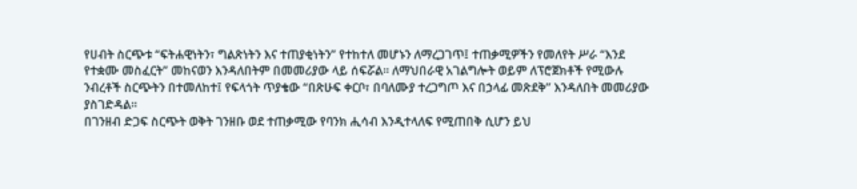የሀብት ስርጭቱ “ፍትሐዊነትን፣ ግልጽነትን እና ተጠያቂነትን” የተከተለ መሆኑን ለማረጋገጥ፤ ተጠቃሚዎችን የመለየት ሥራ “እንደ የተቋሙ መስፈርት” መከናወን እንዳለበትም በመመሪያው ላይ ሰፍሯል። ለማህበራዊ አገልግሎት ወይም ለፕሮጀክቶች የሚውሉ ንብረቶች ስርጭትን በተመለከተ፤ የፍላጎት ጥያቄው “በጽሁፍ ቀርቦ፣ በባለሙያ ተረጋግጦ እና በኃላፊ መጽደቅ” እንዳለበት መመሪያው ያስገድዳል።
በገንዘብ ድጋፍ ስርጭት ወቅት ገንዘቡ ወደ ተጠቃሚው የባንክ ሒሳብ እንዲተላለፍ የሚጠበቅ ሲሆን ይህ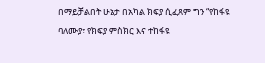በማይቻልበት ሁኔታ በአካል ክፍያ ሲፈጸም ግን “የከፋዩ ባለሙያ፣ የክፍያ ምስክር እና ተከፋዩ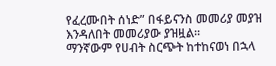የፈረሙበት ሰነድ” በፋይናንስ መመሪያ መያዝ እንዳለበት መመሪያው ያዝዟል።
ማንኛውም የሀብት ስርጭት ከተከናወነ በኋላ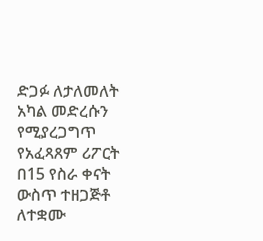ድጋፉ ለታለመለት አካል መድረሱን የሚያረጋግጥ የአፈጻጸም ሪፖርት በ15 የስራ ቀናት ውስጥ ተዘጋጅቶ ለተቋሙ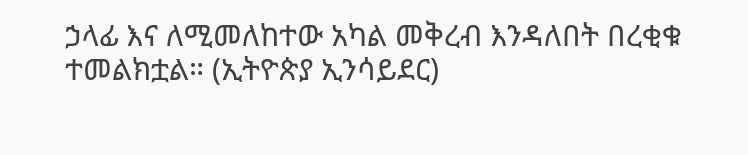ኃላፊ እና ለሚመለከተው አካል መቅረብ እንዳለበት በረቂቁ ተመልክቷል። (ኢትዮጵያ ኢንሳይደር)